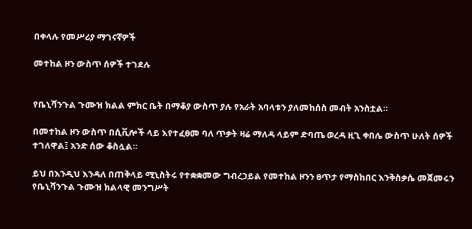በቀላሉ የመሥሪያ ማገናኛዎች

መተከል ዞን ውስጥ ሰዎች ተገደሉ


የቤኒሻንጉል ጉሙዝ ክልል ምክር ቤት በማቆያ ውስጥ ያሉ የአራት አባላቱን ያለመከሰስ መብት አንስቷል።

በመተከል ዞን ውስጥ በሲቪሎች ላይ እየተፈፀመ ባለ ጥቃት ዛሬ ማለዳ ላይም ድባጤ ወረዳ ዚጊ ቀበሌ ውስጥ ሁለት ሰዎች ተገለዋል፤ አንድ ሰው ቆስሏል።

ይህ በእንዲህ እንዳለ በጠቅላይ ሚኒስትሩ የተቋቋመው ግብረኃይል የመተከል ዞንን ፀጥታ የማስከበር እንቅስቃሴ መጀመሩን የቤኒሻንጉል ጉሙዝ ክልላዊ መንግሥት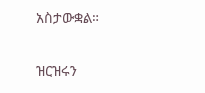አስታውቋል።

ዝርዝሩን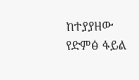ከተያያዘው የድምፅ ፋይል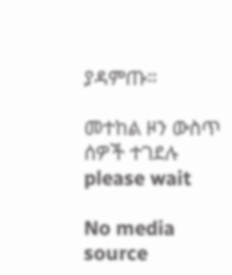ያዳምጡ።

መተከል ዞን ውስጥ ሰዎች ተገደሉ
please wait

No media source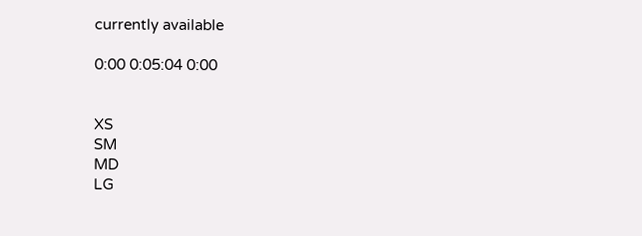currently available

0:00 0:05:04 0:00


XS
SM
MD
LG